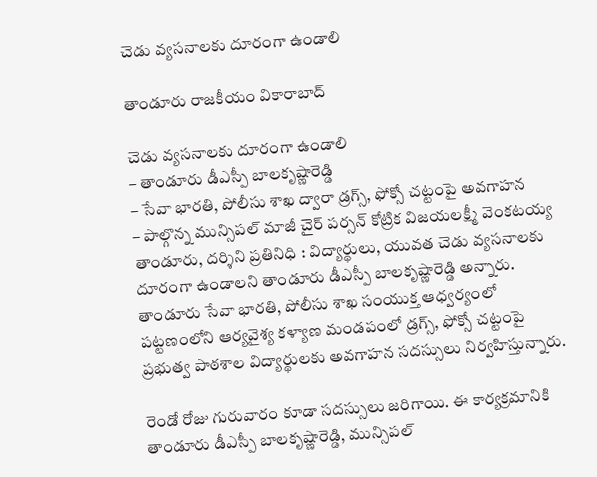చెడు వ్యసనాలకు దూరంగా ఉండాలి

తాండూరు రాజకీయం వికారాబాద్

చెడు వ్యసనాలకు దూరంగా ఉండాలి
– తాండూరు డీఎస్పీ బాలకృష్ణారెడ్డి
– సేవా భారతి, పోలీసు శాఖ ద్వారా డ్రగ్స్, ఫోక్సో చట్టంపై అవగాహన
– పాల్గొన్న మున్సిపల్ మాజీ చైర్ పర్సన్ కోట్రిక విజయలక్ష్మీ వెంకటయ్య
తాండూరు, దర్శిని ప్రతినిధి : విద్యార్థులు, యువత చెడు వ్యసనాలకు దూరంగా ఉండాలని తాండూరు డీఎస్పీ బాలకృష్ణారెడ్డి అన్నారు. తాండూరు సేవా భారతి, పోలీసు శాఖ సంయుక్త ఆధ్వర్యంలో పట్టణంలోని ఆర్యవైశ్య కళ్యాణ మండపంలో డ్రగ్స్, ఫోక్సో చట్టంపై ప్రభుత్వ పాఠశాల విద్యార్థులకు అవగాహన సదస్సులు నిర్వహిస్తున్నారు.

రెండో రోజు గురువారం కూడా సదస్సులు జరిగాయి. ఈ కార్యక్రమానికి తాండూరు డీఎస్పీ బాలకృష్ణారెడ్డి, మున్సిపల్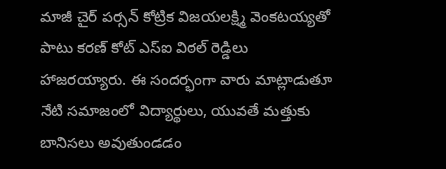మాజీ చైర్ పర్సన్ కోట్రిక విజయలక్ష్మి వెంకటయ్యతో పాటు కరణ్ కోట్ ఎస్ఐ విఠల్ రెడ్డిలు హాజరయ్యారు. ఈ సందర్భంగా వారు మాట్లాడుతూ నేటి సమాజంలో విద్యార్థులు, యువతే మత్తుకు బానిసలు అవుతుండడం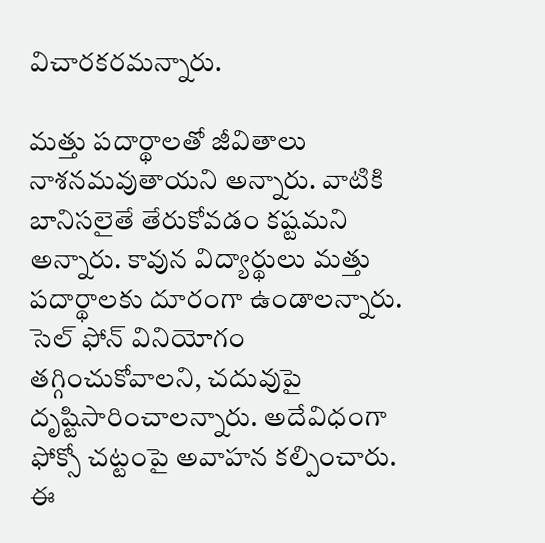విచారకరమన్నారు.

మత్తు పదార్థాలతో జీవితాలు నాశనమవుతాయని అన్నారు. వాటికి బానిసలైతే తేరుకోవడం కష్టమని అన్నారు. కావున విద్యార్థులు మత్తు పదార్థాలకు దూరంగా ఉండాలన్నారు. సెల్ ఫోన్ వినియోగం తగ్గించుకోవాలని, చదువుపై దృష్టిసారించాలన్నారు. అదేవిధంగా ఫోక్సో చట్టంపై అవాహన కల్పించారు. ఈ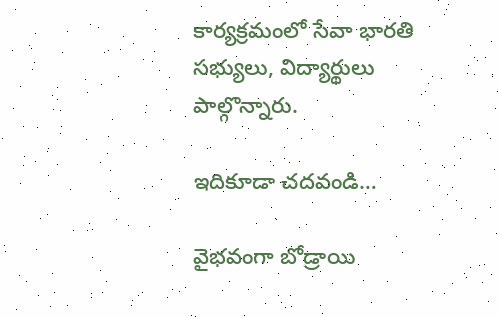కార్యక్రమంలో సేవా భారతి సభ్యులు, విద్యార్థులు పాల్గొన్నారు.

ఇదికూడా చదవండి…

వైభవంగా బోడ్రాయి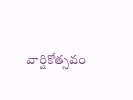వార్షికోత్సవం